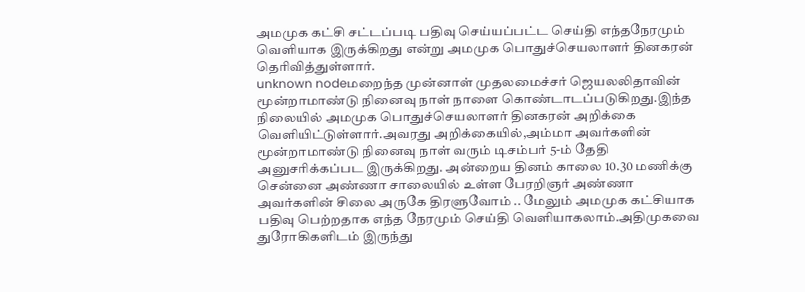அமமுக கட்சி சட்டப்படி பதிவு செய்யப்பட்ட செய்தி எந்தநேரமும் வெளியாக இருக்கிறது என்று அமமுக பொதுச்செயலாளர் தினகரன் தெரிவித்துள்ளார்.
unknown nodeமறைந்த முன்னாள் முதலமைச்சர் ஜெயலலிதாவின் மூன்றாமாண்டு நினைவு நாள் நாளை கொண்டாடப்படுகிறது.இந்த நிலையில் அமமுக பொதுச்செயலாளர் தினகரன் அறிக்கை வெளியிட்டுள்ளார்.அவரது அறிக்கையில்,அம்மா அவர்களின் மூன்றாமாண்டு நினைவு நாள் வரும் டிசம்பர் 5-ம் தேதி அனுசரிக்கப்பட இருக்கிறது. அன்றைய தினம் காலை 10.30 மணிக்கு சென்னை அண்ணா சாலையில் உள்ள பேரறிஞர் அண்ணா அவர்களின் சிலை அருகே திரளுவோம் .. மேலும் அமமுக கட்சியாக பதிவு பெற்றதாக எந்த நேரமும் செய்தி வெளியாகலாம்.அதிமுகவை துரோகிகளிடம் இருந்து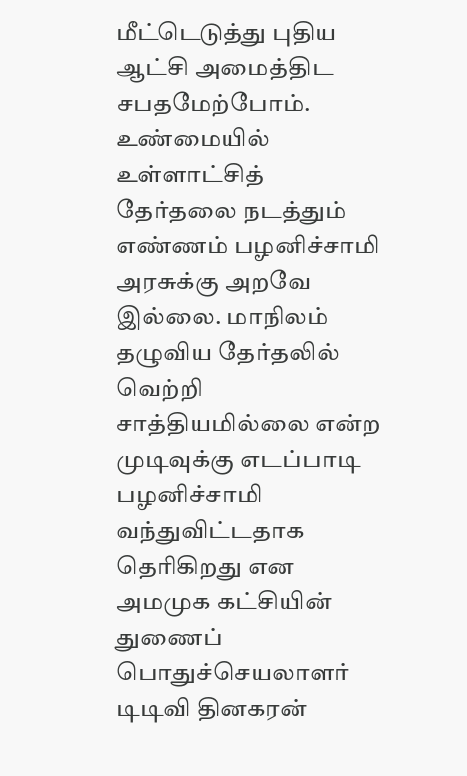மீட்டெடுத்து புதிய ஆட்சி அமைத்திட சபதமேற்போம். உண்மையில் உள்ளாட்சித் தேர்தலை நடத்தும் எண்ணம் பழனிச்சாமி அரசுக்கு அறவே இல்லை. மாநிலம் தழுவிய தேர்தலில் வெற்றி சாத்தியமில்லை என்ற முடிவுக்கு எடப்பாடி பழனிச்சாமி வந்துவிட்டதாக தெரிகிறது என அமமுக கட்சியின் துணைப் பொதுச்செயலாளர் டிடிவி தினகரன்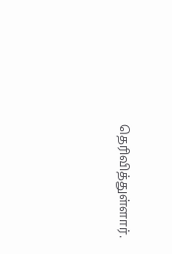தெரிவித்துள்ளார்.